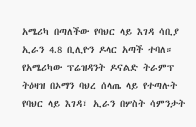አሜሪካ በጣለችው የባህር ላይ እገዳ ሳቢያ ኢራን 4.8 ቢሊዮን ዶላር አጣች ተባለ።
የአሜሪካው ፕሬዝዳንት ዶናልድ ትራምፕ ትዕዛዝ በኦማን ባህረ ሰላጤ ላይ የተጣሉት የባህር ላይ እገዳ፣ ኢራን በሦስት ሳምንታት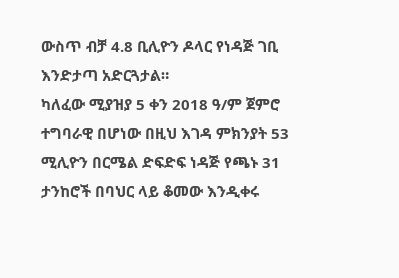ውስጥ ብቻ 4.8 ቢሊዮን ዶላር የነዳጅ ገቢ እንድታጣ አድርጓታል።
ካለፈው ሚያዝያ 5 ቀን 2018 ዓ/ም ጀምሮ ተግባራዊ በሆነው በዚህ እገዳ ምክንያት 53 ሚሊዮን በርሜል ድፍድፍ ነዳጅ የጫኑ 31 ታንከሮች በባህር ላይ ቆመው እንዲቀሩ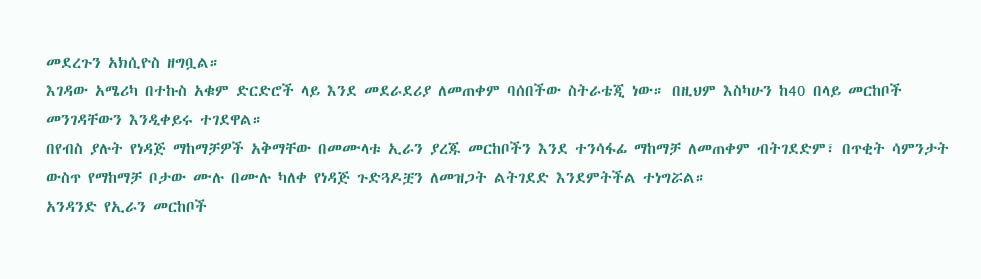መደረጉን አክሲዮስ ዘግቧል።
እገዳው አሜሪካ በተኩስ አቁም ድርድሮች ላይ እንደ መደራደሪያ ለመጠቀም ባሰበችው ስትራቴጂ ነው። በዚህም እስካሁን ከ40 በላይ መርከቦች መንገዳቸውን እንዲቀይሩ ተገደዋል።
በየብስ ያሉት የነዳጅ ማከማቻዎች አቅማቸው በመሙላቱ ኢራን ያረጁ መርከቦችን እንደ ተንሳፋፊ ማከማቻ ለመጠቀም ብትገደድም፣ በጥቂት ሳምንታት ውስጥ የማከማቻ ቦታው ሙሉ በሙሉ ካለቀ የነዳጅ ጉድጓዶቿን ለመዝጋት ልትገደድ እንደምትችል ተነግሯል።
አንዳንድ የኢራን መርከቦች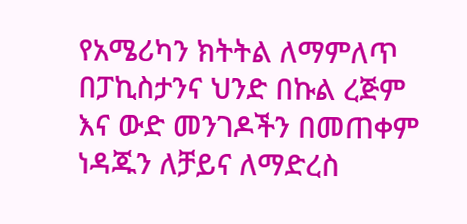የአሜሪካን ክትትል ለማምለጥ በፓኪስታንና ህንድ በኩል ረጅም እና ውድ መንገዶችን በመጠቀም ነዳጁን ለቻይና ለማድረስ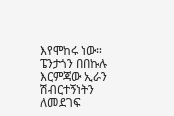እየሞከሩ ነው።
ፔንታጎን በበኩሉ እርምጃው ኢራን ሽብርተኝነትን ለመደገፍ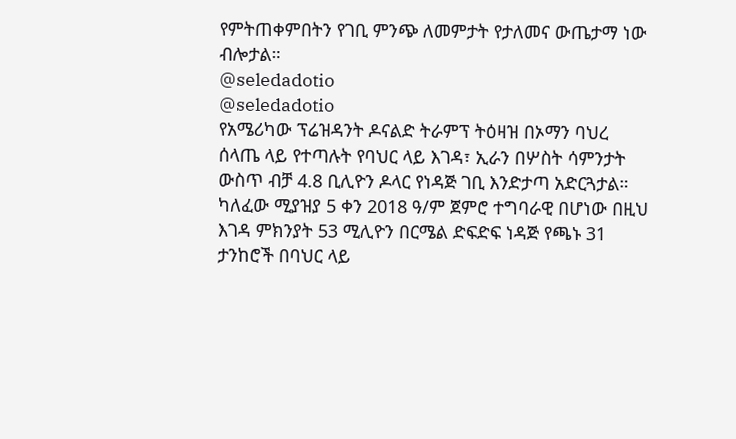የምትጠቀምበትን የገቢ ምንጭ ለመምታት የታለመና ውጤታማ ነው ብሎታል።
@seledadotio
@seledadotio
የአሜሪካው ፕሬዝዳንት ዶናልድ ትራምፕ ትዕዛዝ በኦማን ባህረ ሰላጤ ላይ የተጣሉት የባህር ላይ እገዳ፣ ኢራን በሦስት ሳምንታት ውስጥ ብቻ 4.8 ቢሊዮን ዶላር የነዳጅ ገቢ እንድታጣ አድርጓታል።
ካለፈው ሚያዝያ 5 ቀን 2018 ዓ/ም ጀምሮ ተግባራዊ በሆነው በዚህ እገዳ ምክንያት 53 ሚሊዮን በርሜል ድፍድፍ ነዳጅ የጫኑ 31 ታንከሮች በባህር ላይ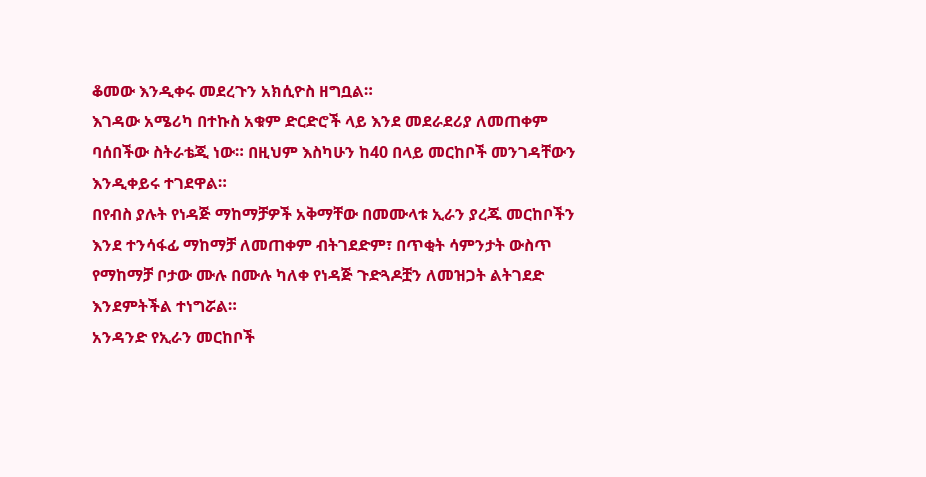ቆመው እንዲቀሩ መደረጉን አክሲዮስ ዘግቧል።
እገዳው አሜሪካ በተኩስ አቁም ድርድሮች ላይ እንደ መደራደሪያ ለመጠቀም ባሰበችው ስትራቴጂ ነው። በዚህም እስካሁን ከ40 በላይ መርከቦች መንገዳቸውን እንዲቀይሩ ተገደዋል።
በየብስ ያሉት የነዳጅ ማከማቻዎች አቅማቸው በመሙላቱ ኢራን ያረጁ መርከቦችን እንደ ተንሳፋፊ ማከማቻ ለመጠቀም ብትገደድም፣ በጥቂት ሳምንታት ውስጥ የማከማቻ ቦታው ሙሉ በሙሉ ካለቀ የነዳጅ ጉድጓዶቿን ለመዝጋት ልትገደድ እንደምትችል ተነግሯል።
አንዳንድ የኢራን መርከቦች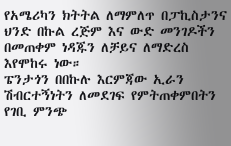የአሜሪካን ክትትል ለማምለጥ በፓኪስታንና ህንድ በኩል ረጅም እና ውድ መንገዶችን በመጠቀም ነዳጁን ለቻይና ለማድረስ እየሞከሩ ነው።
ፔንታጎን በበኩሉ እርምጃው ኢራን ሽብርተኝነትን ለመደገፍ የምትጠቀምበትን የገቢ ምንጭ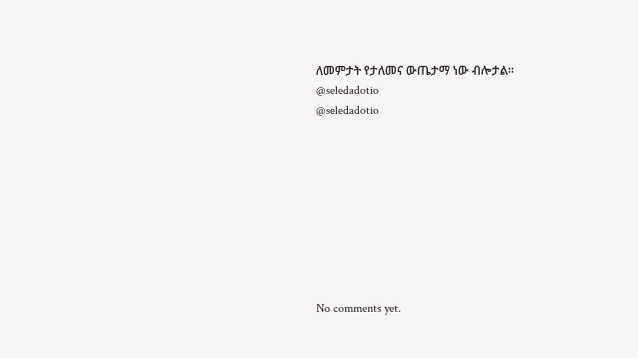ለመምታት የታለመና ውጤታማ ነው ብሎታል።
@seledadotio
@seledadotio









No comments yet.